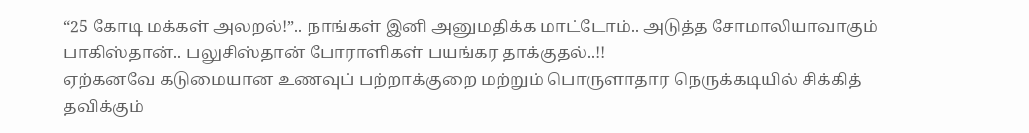“25 கோடி மக்கள் அலறல்!”.. நாங்கள் இனி அனுமதிக்க மாட்டோம்.. அடுத்த சோமாலியாவாகும் பாகிஸ்தான்.. பலுசிஸ்தான் போராளிகள் பயங்கர தாக்குதல்..!!
ஏற்கனவே கடுமையான உணவுப் பற்றாக்குறை மற்றும் பொருளாதார நெருக்கடியில் சிக்கித் தவிக்கும்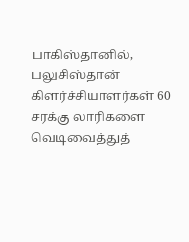பாகிஸ்தானில், பலுசிஸ்தான் கிளர்ச்சியாளர்கள் 60 சரக்கு லாரிகளை வெடிவைத்துத்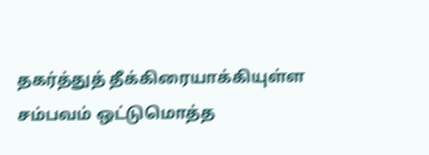தகர்த்துத் தீக்கிரையாக்கியுள்ள சம்பவம் ஒட்டுமொத்த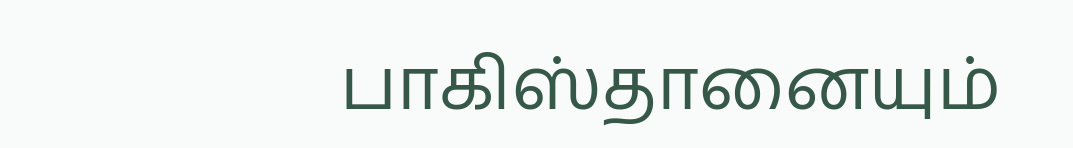பாகிஸ்தானையும்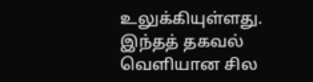உலுக்கியுள்ளது. இந்தத் தகவல் வெளியான சில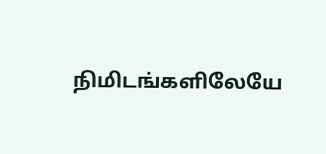நிமிடங்களிலேயே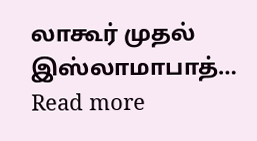லாகூர் முதல் இஸ்லாமாபாத்…
Read more